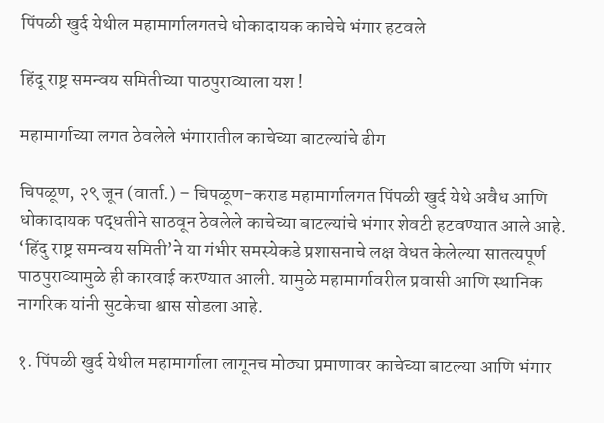पिंपळी खुर्द येथील महामार्गालगतचे धोकादायक काचेचे भंगार हटवले

हिंदू राष्ट्र समन्वय समितीच्या पाठपुराव्याला यश !

महामार्गाच्या लगत ठेवलेले भंगारातील काचेच्या बाटल्यांचे ढीग

चिपळूण, २९ जून (वार्ता.) – चिपळूण-कराड महामार्गालगत पिंपळी खुर्द येथे अवैध आणि धोकादायक पद्धतीने साठवून ठेवलेले काचेच्या बाटल्यांचे भंगार शेवटी हटवण्यात आले आहे. ‘हिंदु राष्ट्र समन्वय समिती’ने या गंभीर समस्येकडे प्रशासनाचे लक्ष वेधत केलेल्या सातत्यपूर्ण पाठपुराव्यामुळे ही कारवाई करण्यात आली. यामुळे महामार्गावरील प्रवासी आणि स्थानिक नागरिक यांनी सुटकेचा श्वास सोडला आहे.

१. पिंपळी खुर्द येथील महामार्गाला लागूनच मोठ्या प्रमाणावर काचेच्या बाटल्या आणि भंगार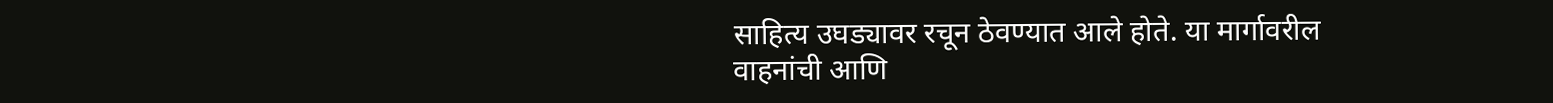साहित्य उघड्यावर रचून ठेवण्यात आले होते. या मार्गावरील वाहनांची आणि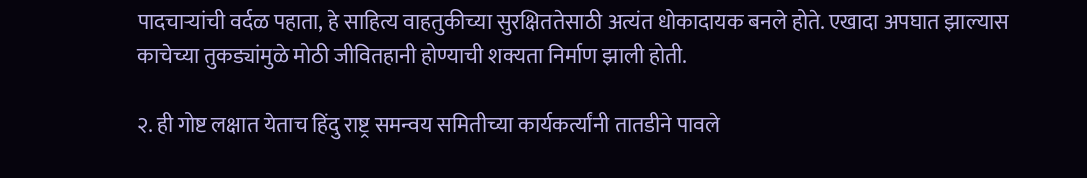पादचार्‍यांची वर्दळ पहाता, हे साहित्य वाहतुकीच्या सुरक्षिततेसाठी अत्यंत धोकादायक बनले होते. एखादा अपघात झाल्यास काचेच्या तुकड्यांमुळे मोठी जीवितहानी होण्याची शक्यता निर्माण झाली होती.

२. ही गोष्ट लक्षात येताच हिंदु राष्ट्र समन्वय समितीच्या कार्यकर्त्यांनी तातडीने पावले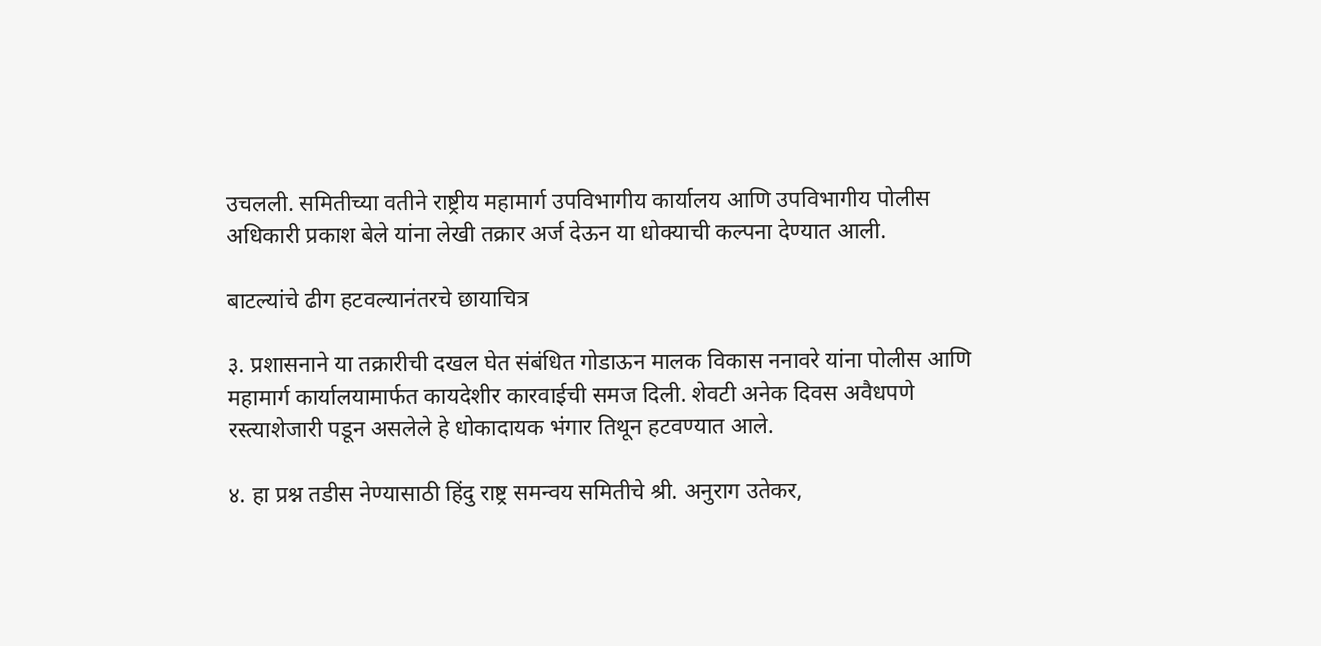उचलली. समितीच्या वतीने राष्ट्रीय महामार्ग उपविभागीय कार्यालय आणि उपविभागीय पोलीस अधिकारी प्रकाश बेले यांना लेखी तक्रार अर्ज देऊन या धोक्याची कल्पना देण्यात आली.

बाटल्यांचे ढीग हटवल्यानंतरचे छायाचित्र

३. प्रशासनाने या तक्रारीची दखल घेत संबंधित गोडाऊन मालक विकास ननावरे यांना पोलीस आणि महामार्ग कार्यालयामार्फत कायदेशीर कारवाईची समज दिली. शेवटी अनेक दिवस अवैधपणे रस्त्याशेजारी पडून असलेले हे धोकादायक भंगार तिथून हटवण्यात आले.

४. हा प्रश्न तडीस नेण्यासाठी हिंदु राष्ट्र समन्वय समितीचे श्री. अनुराग उतेकर,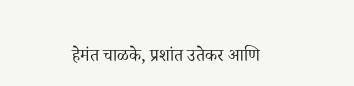हेमंत चाळके, प्रशांत उतेकर आणि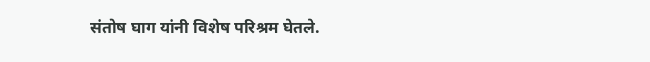संतोष घाग यांनी विशेष परिश्रम घेतले.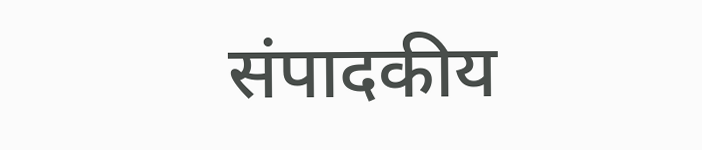संपादकीय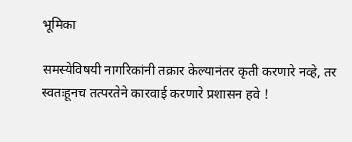भूमिका

समस्येविषयी नागरिकांनी तक्रार केल्यानंतर कृती करणारे नव्हे, तर स्वतःहूनच तत्परतेने कारवाई करणारे प्रशासन हवे !